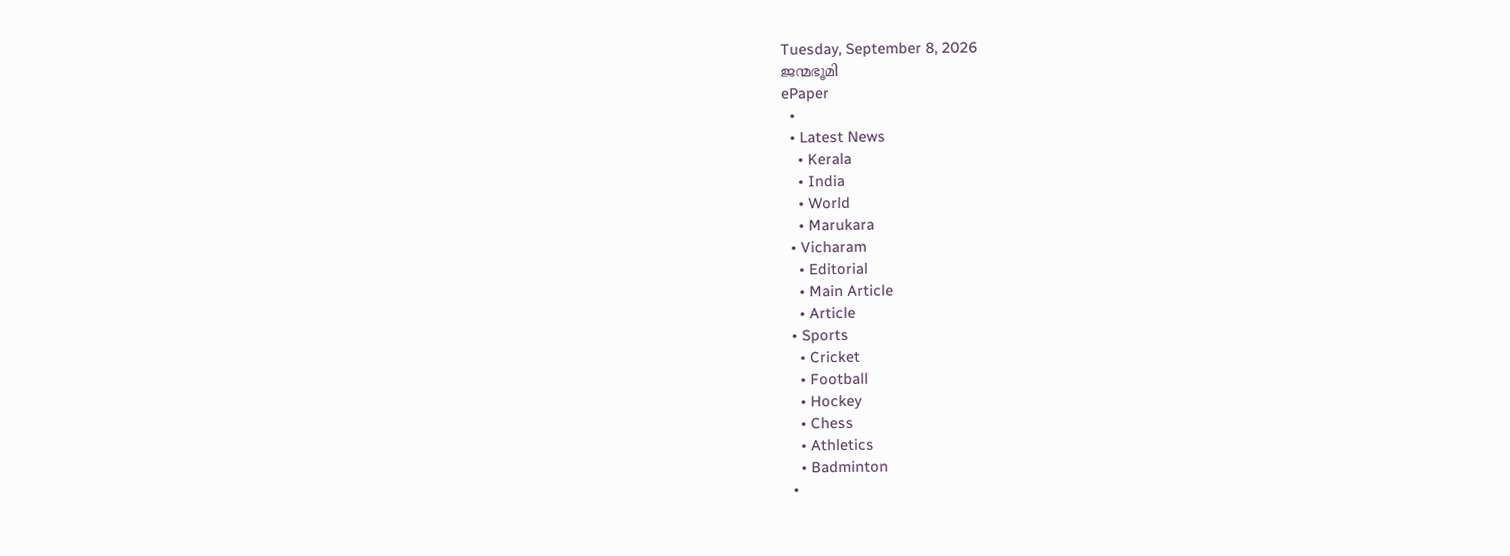Tuesday, September 8, 2026
ജന്മഭൂമി
ePaper
  •
  • Latest News
    • Kerala
    • India
    • World
    • Marukara
  • Vicharam
    • Editorial
    • Main Article
    • Article
  • Sports
    • Cricket
    • Football
    • Hockey
    • Chess
    • Athletics
    • Badminton
  •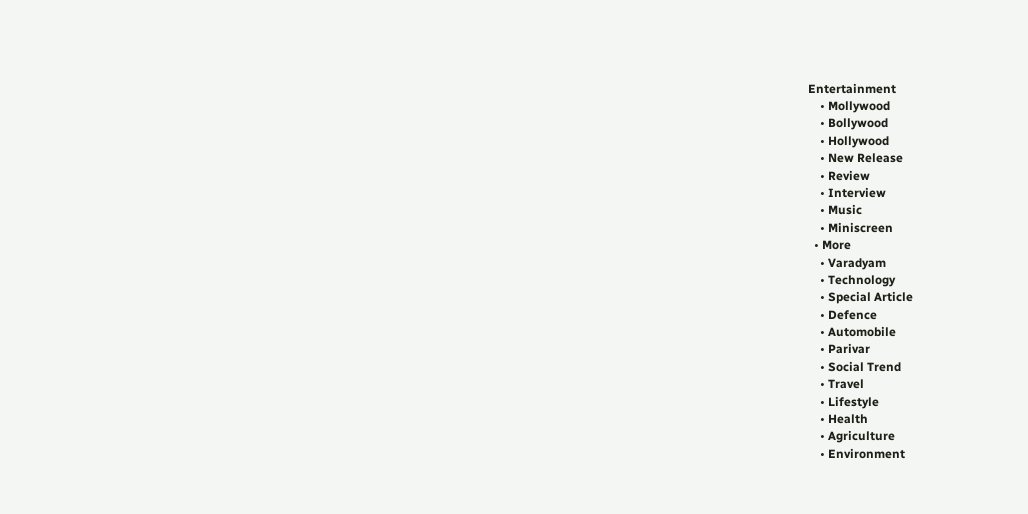Entertainment
    • Mollywood
    • Bollywood
    • Hollywood
    • New Release
    • Review
    • Interview
    • Music
    • Miniscreen
  • More
    • Varadyam
    • Technology
    • Special Article
    • Defence
    • Automobile
    • Parivar
    • Social Trend
    • Travel
    • Lifestyle
    • Health
    • Agriculture
    • Environment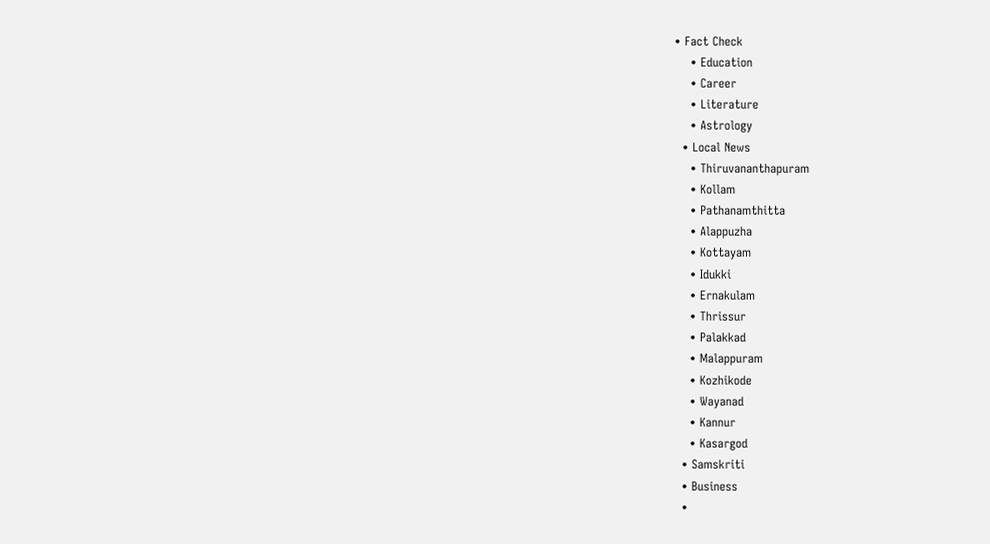• Fact Check
    • Education
    • Career
    • Literature
    • Astrology
  • Local News
    • Thiruvananthapuram
    • Kollam
    • Pathanamthitta
    • Alappuzha
    • Kottayam
    • Idukki
    • Ernakulam
    • Thrissur
    • Palakkad
    • Malappuram
    • Kozhikode
    • Wayanad
    • Kannur
    • Kasargod
  • Samskriti
  • Business
  •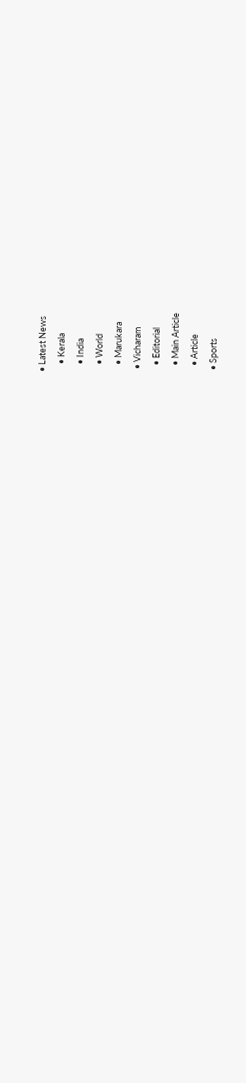• Latest News
    • Kerala
    • India
    • World
    • Marukara
  • Vicharam
    • Editorial
    • Main Article
    • Article
  • Sports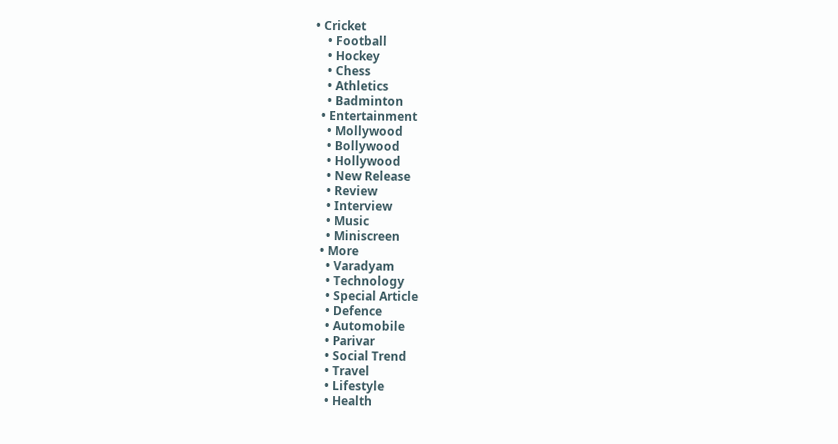• Cricket
    • Football
    • Hockey
    • Chess
    • Athletics
    • Badminton
  • Entertainment
    • Mollywood
    • Bollywood
    • Hollywood
    • New Release
    • Review
    • Interview
    • Music
    • Miniscreen
  • More
    • Varadyam
    • Technology
    • Special Article
    • Defence
    • Automobile
    • Parivar
    • Social Trend
    • Travel
    • Lifestyle
    • Health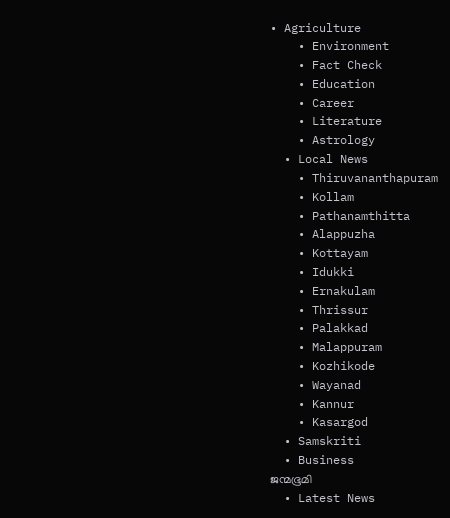• Agriculture
    • Environment
    • Fact Check
    • Education
    • Career
    • Literature
    • Astrology
  • Local News
    • Thiruvananthapuram
    • Kollam
    • Pathanamthitta
    • Alappuzha
    • Kottayam
    • Idukki
    • Ernakulam
    • Thrissur
    • Palakkad
    • Malappuram
    • Kozhikode
    • Wayanad
    • Kannur
    • Kasargod
  • Samskriti
  • Business
ജന്മഭൂമി
  • Latest News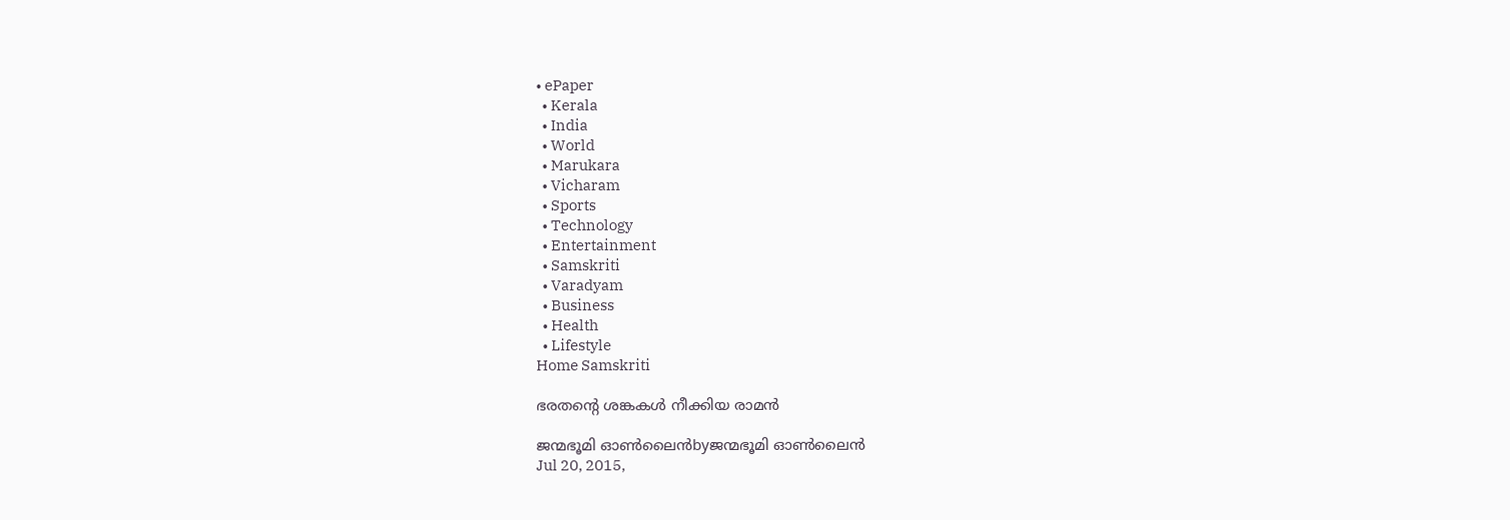• ePaper
  • Kerala
  • India
  • World
  • Marukara
  • Vicharam
  • Sports
  • Technology
  • Entertainment
  • Samskriti
  • Varadyam
  • Business
  • Health
  • Lifestyle
Home Samskriti

ഭരതന്റെ ശങ്കകള്‍ നീക്കിയ രാമന്‍

ജന്മഭൂമി ഓണ്‍ലൈന്‍byജന്മഭൂമി ഓണ്‍ലൈന്‍
Jul 20, 2015,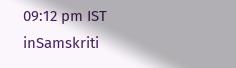09:12 pm IST
inSamskriti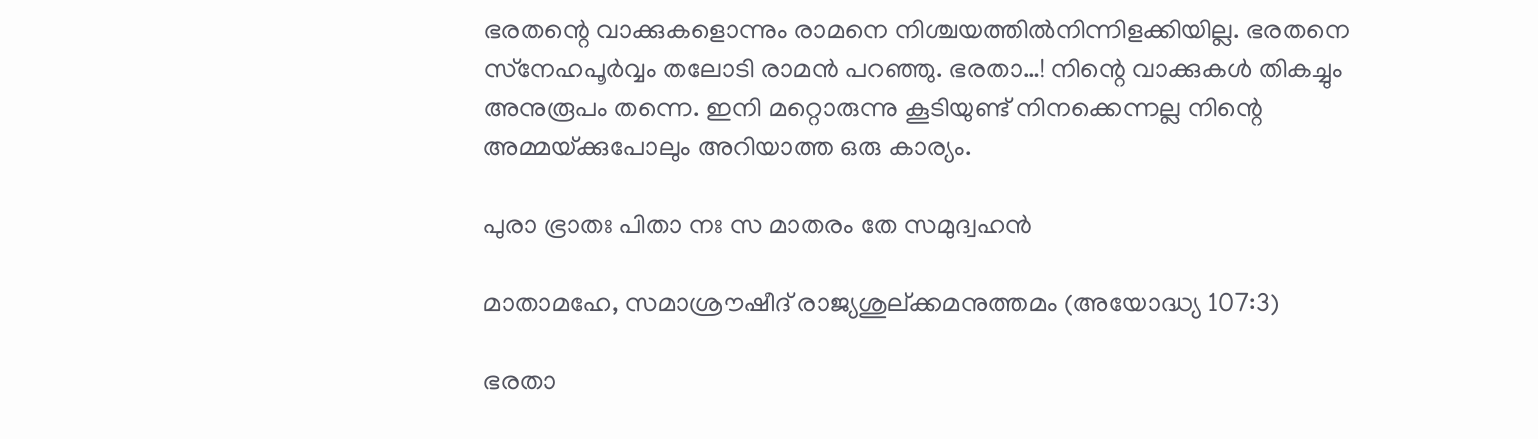ഭരതന്റെ വാക്കുകളൊന്നും രാമനെ നിശ്ചയത്തില്‍നിന്നിളക്കിയില്ല. ഭരതനെ സ്‌നേഹപൂര്‍വ്വം തലോടി രാമന്‍ പറഞ്ഞു. ഭരതാ…! നിന്റെ വാക്കുകള്‍ തികച്ചും അനുരൂപം തന്നെ. ഇനി മറ്റൊരുന്നു കൂടിയുണ്ട് നിനക്കെന്നല്ല നിന്റെ അമ്മയ്‌ക്കുപോലും അറിയാത്ത ഒരു കാര്യം.

പുരാ ഭ്രാതഃ പിതാ നഃ സ മാതരം തേ സമുദ്വഹന്‍

മാതാമഹേ, സമാശ്രൗഷീദ് രാജ്യശുല്ക്കമനുത്തമം (അയോദ്ധ്യ 107:3)

ഭരതാ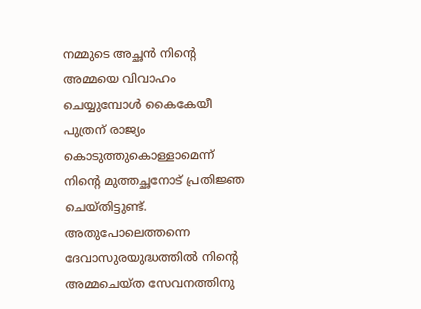നമ്മുടെ അച്ഛന്‍ നിന്റെ അമ്മയെ വിവാഹം ചെയ്യുമ്പോള്‍ കൈകേയീ പുത്രന് രാജ്യം കൊടുത്തുകൊള്ളാമെന്ന് നിന്റെ മുത്തച്ഛനോട് പ്രതിജ്ഞ ചെയ്തിട്ടുണ്ട്. അതുപോലെത്തന്നെ ദേവാസുരയുദ്ധത്തില്‍ നിന്റെ അമ്മചെയ്ത സേവനത്തിനു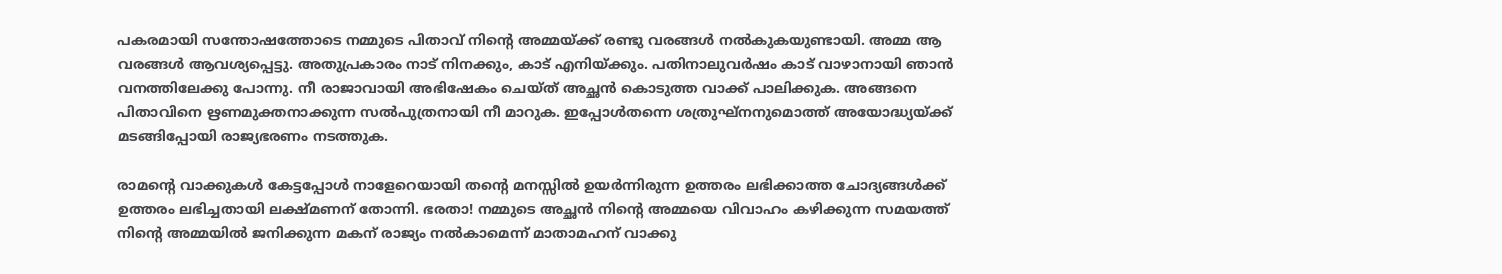പകരമായി സന്തോഷത്തോടെ നമ്മുടെ പിതാവ് നിന്റെ അമ്മയ്‌ക്ക് രണ്ടു വരങ്ങള്‍ നല്‍കുകയുണ്ടായി. അമ്മ ആ വരങ്ങള്‍ ആവശ്യപ്പെട്ടു. അതുപ്രകാരം നാട് നിനക്കും, കാട് എനിയ്‌ക്കും. പതിനാലുവര്‍ഷം കാട് വാഴാനായി ഞാന്‍ വനത്തിലേക്കു പോന്നു. നീ രാജാവായി അഭിഷേകം ചെയ്ത് അച്ഛന്‍ കൊടുത്ത വാക്ക് പാലിക്കുക. അങ്ങനെ പിതാവിനെ ഋണമുക്തനാക്കുന്ന സല്‍പുത്രനായി നീ മാറുക. ഇപ്പോള്‍തന്നെ ശത്രുഘ്‌നനുമൊത്ത് അയോദ്ധ്യയ്‌ക്ക് മടങ്ങിപ്പോയി രാജ്യഭരണം നടത്തുക.

രാമന്റെ വാക്കുകള്‍ കേട്ടപ്പോള്‍ നാളേറെയായി തന്റെ മനസ്സില്‍ ഉയര്‍ന്നിരുന്ന ഉത്തരം ലഭിക്കാത്ത ചോദ്യങ്ങള്‍ക്ക് ഉത്തരം ലഭിച്ചതായി ലക്ഷ്മണന് തോന്നി. ഭരതാ! നമ്മുടെ അച്ഛന്‍ നിന്റെ അമ്മയെ വിവാഹം കഴിക്കുന്ന സമയത്ത് നിന്റെ അമ്മയില്‍ ജനിക്കുന്ന മകന് രാജ്യം നല്‍കാമെന്ന് മാതാമഹന് വാക്കു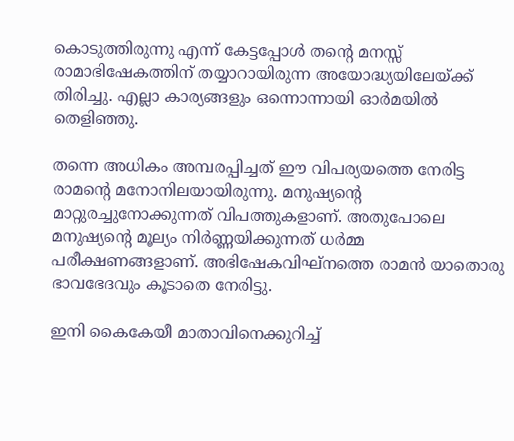കൊടുത്തിരുന്നു എന്ന് കേട്ടപ്പോള്‍ തന്റെ മനസ്സ് രാമാഭിഷേകത്തിന് തയ്യാറായിരുന്ന അയോദ്ധ്യയിലേയ്‌ക്ക് തിരിച്ചു. എല്ലാ കാര്യങ്ങളും ഒന്നൊന്നായി ഓര്‍മയില്‍ തെളിഞ്ഞു.

തന്നെ അധികം അമ്പരപ്പിച്ചത് ഈ വിപര്യയത്തെ നേരിട്ട രാമന്റെ മനോനിലയായിരുന്നു. മനുഷ്യന്റെ മാറ്റുരച്ചുനോക്കുന്നത് വിപത്തുകളാണ്. അതുപോലെ മനുഷ്യന്റെ മൂല്യം നിര്‍ണ്ണയിക്കുന്നത് ധര്‍മ്മ പരീക്ഷണങ്ങളാണ്. അഭിഷേകവിഘ്‌നത്തെ രാമന്‍ യാതൊരു ഭാവഭേദവും കൂടാതെ നേരിട്ടു.

ഇനി കൈകേയീ മാതാവിനെക്കുറിച്ച്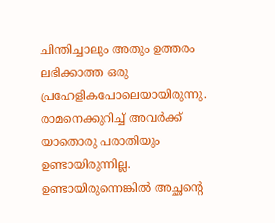ചിന്തിച്ചാലും അതും ഉത്തരം ലഭിക്കാത്ത ഒരു പ്രഹേളികപോലെയായിരുന്നു. രാമനെക്കുറിച്ച് അവര്‍ക്ക് യാതൊരു പരാതിയും ഉണ്ടായിരുന്നില്ല. ഉണ്ടായിരുന്നെങ്കില്‍ അച്ഛന്റെ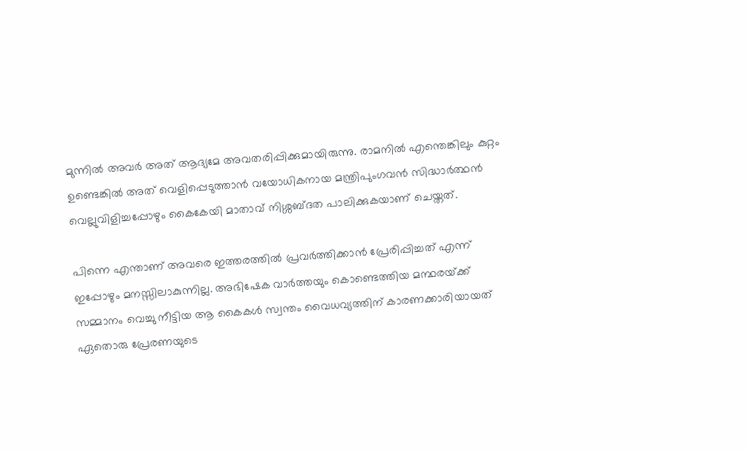മുന്നില്‍ അവര്‍ അത് ആദ്യമേ അവതരിപ്പിക്കുമായിരുന്നു. രാമനില്‍ എന്തെങ്കിലും കുറ്റം ഉണ്ടെങ്കില്‍ അത് വെളിപ്പെടുത്താന്‍ വയോധികനായ മന്ത്രിപുംഗവന്‍ സിദ്ധാര്‍ത്ഥന്‍ വെല്ലുവിളിച്ചപ്പോഴും കൈകേയി മാതാവ് നിശ്ശബ്ദത പാലിക്കുകയാണ് ചെയ്തത്.

പിന്നെ എന്താണ് അവരെ ഇത്തരത്തില്‍ പ്രവര്‍ത്തിക്കാന്‍ പ്രേരിപ്പിച്ചത് എന്ന് ഇപ്പോഴും മനസ്സിലാകുന്നില്ല. അഭിഷേക വാര്‍ത്തയും കൊണ്ടെത്തിയ മന്ഥരയ്‌ക്ക് സമ്മാനം വെച്ചു നീട്ടിയ ആ കൈകള്‍ സ്വന്തം വൈധവ്യത്തിന് കാരണക്കാരിയായത് ഏതൊരു പ്രേരണയുടെ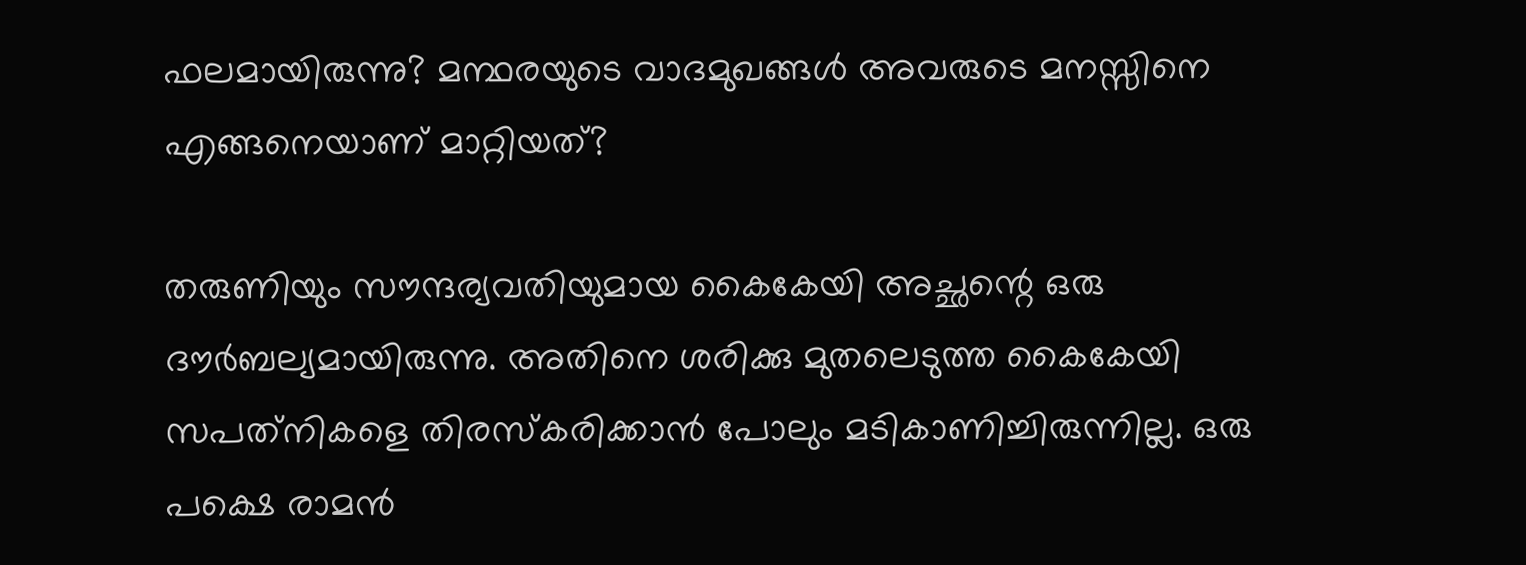ഫലമായിരുന്നു? മന്ഥരയുടെ വാദമുഖങ്ങള്‍ അവരുടെ മനസ്സിനെ എങ്ങനെയാണ് മാറ്റിയത്?

തരുണിയും സൗന്ദര്യവതിയുമായ കൈകേയി അച്ഛന്റെ ഒരു ദൗര്‍ബല്യമായിരുന്നു. അതിനെ ശരിക്കു മുതലെടുത്ത കൈകേയി സപത്‌നികളെ തിരസ്‌കരിക്കാന്‍ പോലും മടികാണിച്ചിരുന്നില്ല. ഒരു പക്ഷെ രാമന്‍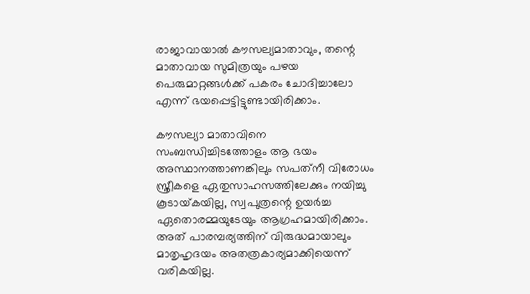രാജാവായാല്‍ കൗസല്യമാതാവും, തന്റെ മാതാവായ സുമിത്രയും പഴയ പെരുമാറ്റങ്ങള്‍ക്ക് പകരം ചോദിച്ചാലോ എന്ന് ഭയപ്പെട്ടിട്ടുണ്ടായിരിക്കാം.

കൗസല്യാ മാതാവിനെ സംബന്ധിച്ചിടത്തോളം ആ ഭയം അസ്ഥാനത്താണങ്കിലും സപത്‌നീ വിരോധം സ്ത്രീകളെ ഏതുസാഹസത്തിലേക്കും നയിച്ചു കൂടായ്‌കയില്ല, സ്വപുത്രന്റെ ഉയര്‍ച്ച ഏതൊരമ്മയുടേയും ആഗ്രഹമായിരിക്കാം. അത് പാരമ്പര്യത്തിന് വിരുദ്ധമായാലും മാതൃഹൃദയം അതത്രകാര്യമാക്കിയെന്ന് വരികയില്ല.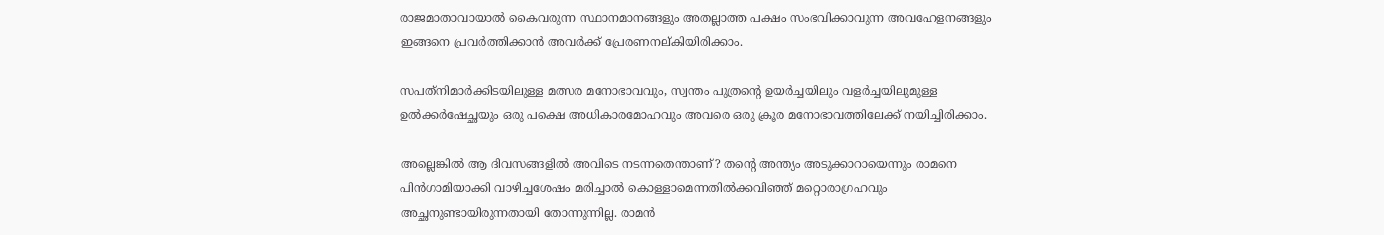രാജമാതാവായാല്‍ കൈവരുന്ന സ്ഥാനമാനങ്ങളും അതല്ലാത്ത പക്ഷം സംഭവിക്കാവുന്ന അവഹേളനങ്ങളും ഇങ്ങനെ പ്രവര്‍ത്തിക്കാന്‍ അവര്‍ക്ക് പ്രേരണനല്കിയിരിക്കാം.

സപത്‌നിമാര്‍ക്കിടയിലുള്ള മത്സര മനോഭാവവും, സ്വന്തം പുത്രന്റെ ഉയര്‍ച്ചയിലും വളര്‍ച്ചയിലുമുള്ള ഉല്‍ക്കര്‍ഷേച്ഛയും ഒരു പക്ഷെ അധികാരമോഹവും അവരെ ഒരു ക്രൂര മനോഭാവത്തിലേക്ക് നയിച്ചിരിക്കാം.

അല്ലെങ്കില്‍ ആ ദിവസങ്ങളില്‍ അവിടെ നടന്നതെന്താണ്? തന്റെ അന്ത്യം അടുക്കാറായെന്നും രാമനെ പിന്‍ഗാമിയാക്കി വാഴിച്ചശേഷം മരിച്ചാല്‍ കൊള്ളാമെന്നതില്‍ക്കവിഞ്ഞ് മറ്റൊരാഗ്രഹവും അച്ഛനുണ്ടായിരുന്നതായി തോന്നുന്നില്ല. രാമന്‍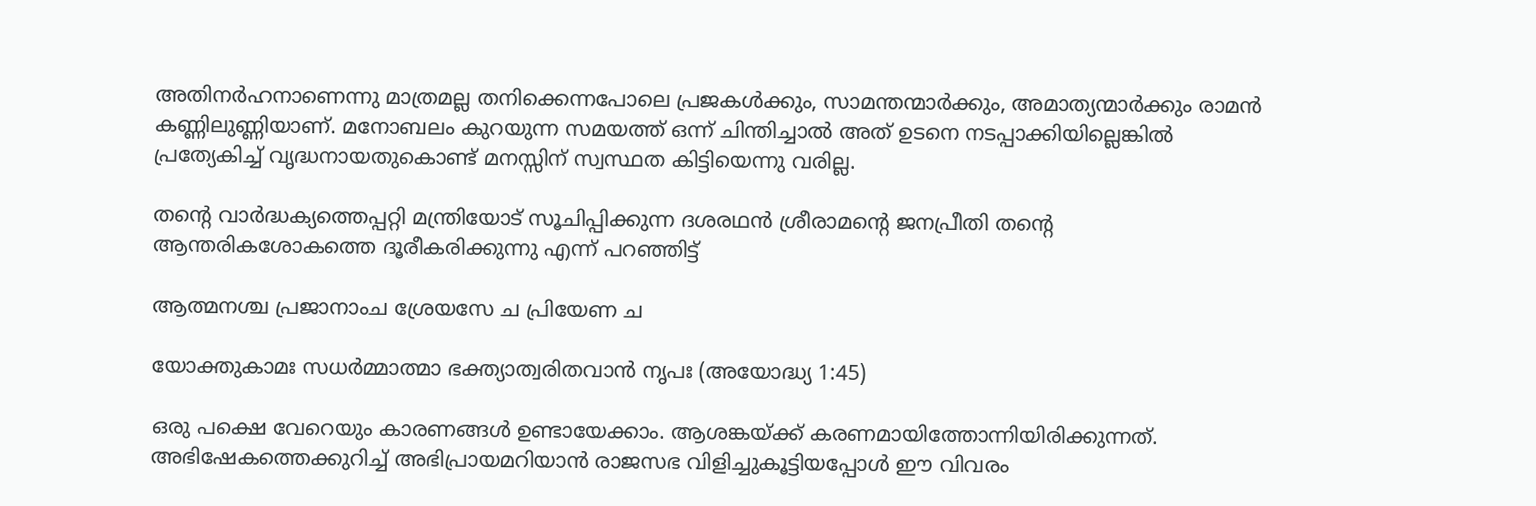അതിനര്‍ഹനാണെന്നു മാത്രമല്ല തനിക്കെന്നപോലെ പ്രജകള്‍ക്കും, സാമന്തന്മാര്‍ക്കും, അമാത്യന്മാര്‍ക്കും രാമന്‍ കണ്ണിലുണ്ണിയാണ്. മനോബലം കുറയുന്ന സമയത്ത് ഒന്ന് ചിന്തിച്ചാല്‍ അത് ഉടനെ നടപ്പാക്കിയില്ലെങ്കില്‍ പ്രത്യേകിച്ച് വൃദ്ധനായതുകൊണ്ട് മനസ്സിന് സ്വസ്ഥത കിട്ടിയെന്നു വരില്ല.

തന്റെ വാര്‍ദ്ധക്യത്തെപ്പറ്റി മന്ത്രിയോട് സൂചിപ്പിക്കുന്ന ദശരഥന്‍ ശ്രീരാമന്റെ ജനപ്രീതി തന്റെ ആന്തരികശോകത്തെ ദൂരീകരിക്കുന്നു എന്ന് പറഞ്ഞിട്ട്

ആത്മനശ്ച പ്രജാനാംച ശ്രേയസേ ച പ്രിയേണ ച

യോക്തുകാമഃ സധര്‍മ്മാത്മാ ഭക്ത്യാത്വരിതവാന്‍ നൃപഃ (അയോദ്ധ്യ 1:45)

ഒരു പക്ഷെ വേറെയും കാരണങ്ങള്‍ ഉണ്ടായേക്കാം. ആശങ്കയ്‌ക്ക് കരണമായിത്തോന്നിയിരിക്കുന്നത്. അഭിഷേകത്തെക്കുറിച്ച് അഭിപ്രായമറിയാന്‍ രാജസഭ വിളിച്ചുകൂട്ടിയപ്പോള്‍ ഈ വിവരം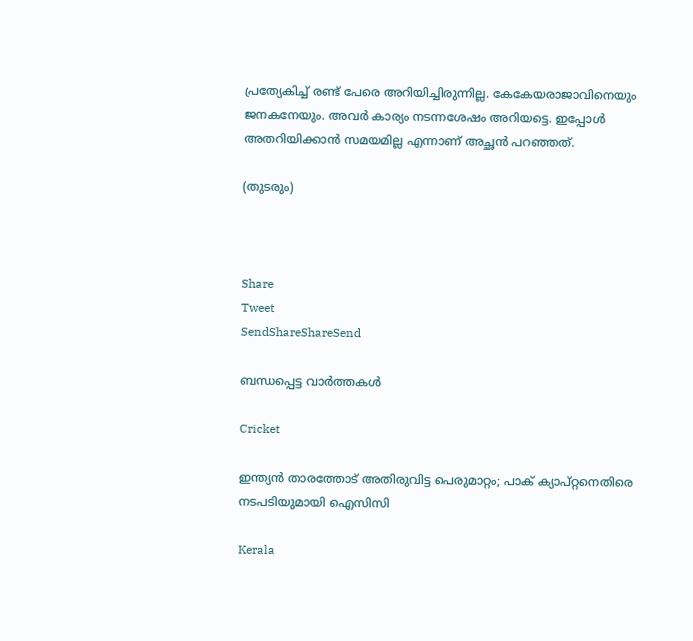പ്രത്യേകിച്ച് രണ്ട് പേരെ അറിയിച്ചിരുന്നില്ല. കേകേയരാജാവിനെയും ജനകനേയും. അവര്‍ കാര്യം നടന്നശേഷം അറിയട്ടെ. ഇപ്പോള്‍ അതറിയിക്കാന്‍ സമയമില്ല എന്നാണ് അച്ഛന്‍ പറഞ്ഞത്.

(തുടരും)



Share
Tweet
SendShareShareSend

ബന്ധപ്പെട്ട വാര്‍ത്തകള്‍

Cricket

ഇന്ത്യൻ താരത്തോട് അതിരുവിട്ട പെരുമാറ്റം; പാക് ക്യാപ്റ്റനെതിരെ നടപടിയുമായി ഐസിസി

Kerala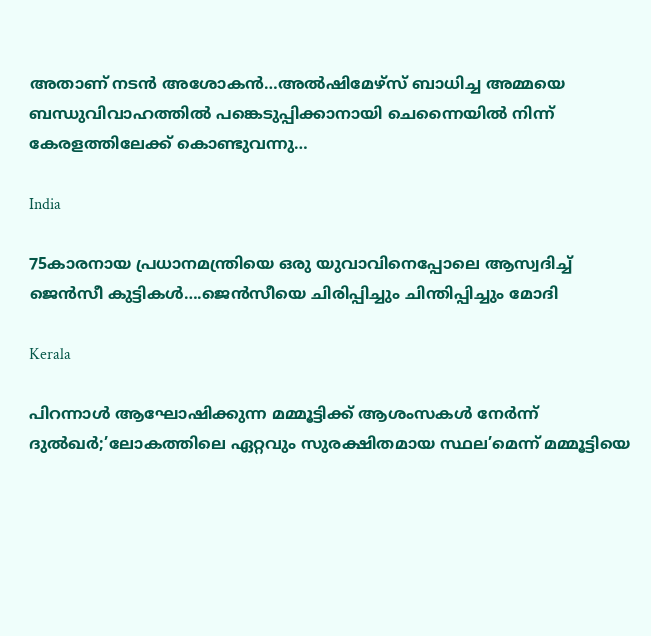അതാണ് നടന്‍ അശോകന്‍…അൽഷിമേഴ്‌സ് ബാധിച്ച അമ്മയെ ബന്ധുവിവാഹത്തിൽ പങ്കെടുപ്പിക്കാനായി ചെന്നൈയിൽ നിന്ന് കേരളത്തിലേക്ക് കൊണ്ടുവന്നു…

India

75കാരനായ പ്രധാനമന്ത്രിയെ ഒരു യുവാവിനെപ്പോലെ ആസ്വദിച്ച് ജെന്‍സീ കുട്ടികള്‍….ജെന്‍സീയെ ചിരിപ്പിച്ചും ചിന്തിപ്പിച്ചും മോദി

Kerala

പിറന്നാൾ ആഘോഷിക്കുന്ന മമ്മൂട്ടിക്ക് ആശംസകൾ നേർന്ന് ദുൽഖർ;’ലോകത്തിലെ ഏറ്റവും സുരക്ഷിതമായ സ്ഥല’മെന്ന് മമ്മൂട്ടിയെ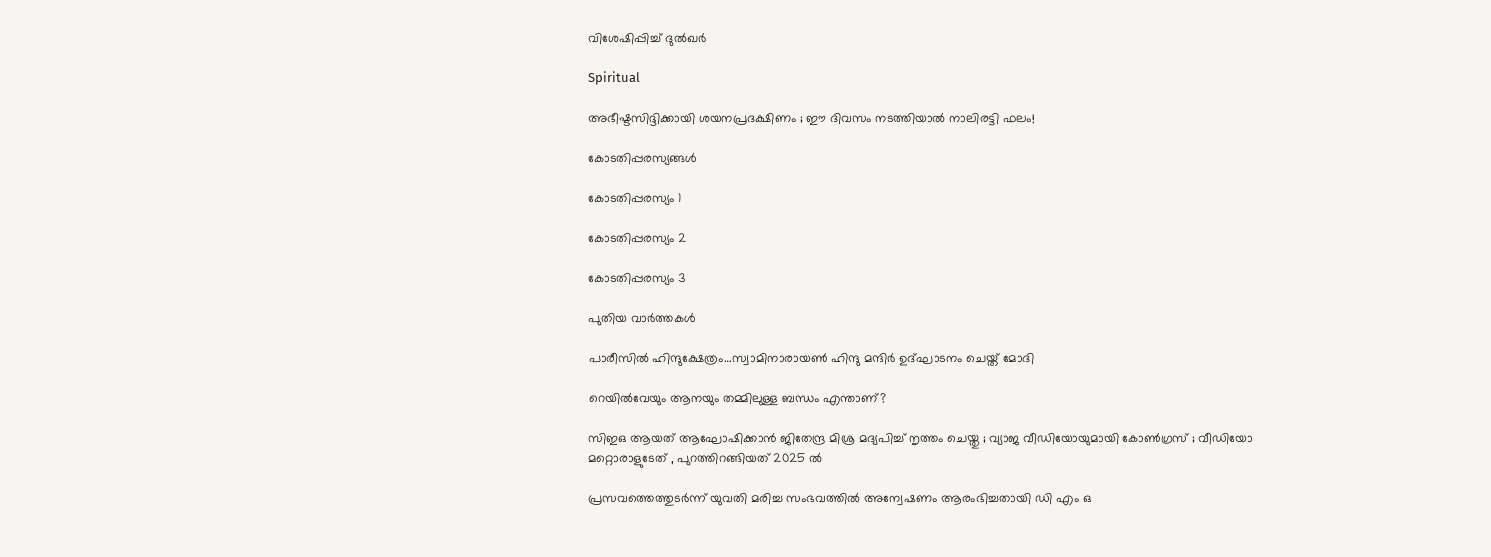വിശേഷിപ്പിച്ച് ദുല്‍ഖര്‍

Spiritual

അഭീഷ്ടസിദ്ദിക്കായി ശയനപ്രദക്ഷിണം ; ഈ ദിവസം നടത്തിയാൽ നാലിരട്ടി ഫലം!

കോടതിപ്പരസ്യങ്ങള്‍

കോടതിപ്പരസ്യം 1

കോടതിപ്പരസ്യം 2

കോടതിപ്പരസ്യം 3

പുതിയ വാര്‍ത്തകള്‍

പാരീസില്‍ ഹിന്ദുക്ഷേത്രം…സ്വാമിനാരായണ്‍ ഹിന്ദു മന്ദിര്‍ ഉദ്ഘാടനം ചെയ്ത് മോദി

റെയിൽവേയും ആനയും തമ്മിലുള്ള ബന്ധം എന്താണ്?

സിഇഒ ആയത് ആഘോഷിക്കാൻ ജിതേന്ദ്ര മിശ്ര മദ്യപിച്ച് നൃത്തം ചെയ്തു ; വ്യാജ വീഡിയോയുമായി കോൺഗ്രസ് ; വീഡിയോ മറ്റൊരാളുടേത് , പുറത്തിറങ്ങിയത് 2025 ൽ

പ്രസവത്തെത്തുടര്‍ന്ന് യുവതി മരിച്ച സംഭവത്തില്‍ അന്വേഷണം ആരംഭിച്ചതായി ഡി എം ഒ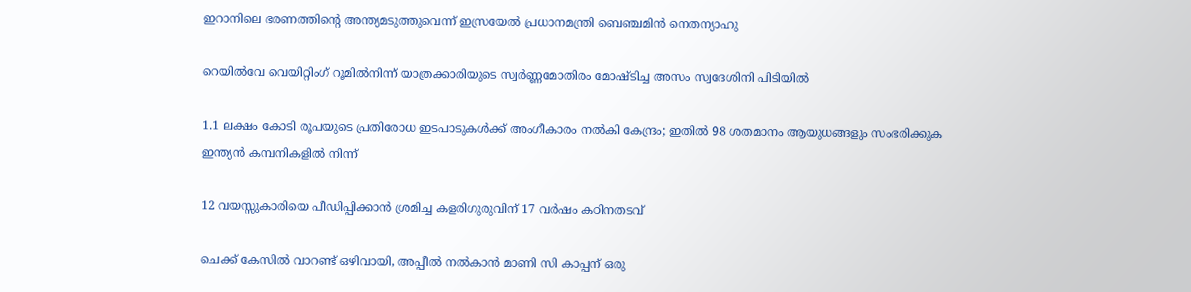ഇറാനിലെ ഭരണത്തിന്റെ അന്ത്യമടുത്തുവെന്ന് ഇസ്രയേല്‍ പ്രധാനമന്ത്രി ബെഞ്ചമിന്‍ നെതന്യാഹു

റെയില്‍വേ വെയിറ്റിംഗ് റൂമില്‍നിന്ന് യാത്രക്കാരിയുടെ സ്വര്‍ണ്ണമോതിരം മോഷ്ടിച്ച അസം സ്വദേശിനി പിടിയില്‍

1.1 ലക്ഷം കോടി രൂപയുടെ പ്രതിരോധ ഇടപാടുകൾക്ക് അംഗീകാരം നൽകി കേന്ദ്രം; ഇതില്‍ 98 ശതമാനം ആയുധങ്ങളും സംഭരിക്കുക ഇന്ത്യന്‍ കമ്പനികളില്‍ നിന്ന്

12 വയസ്സുകാരിയെ പീഡിപ്പിക്കാന്‍ ശ്രമിച്ച കളരിഗുരുവിന് 17 വര്‍ഷം കഠിനതടവ്

ചെക്ക് കേസില്‍ വാറണ്ട് ഒഴിവായി, അപ്പീല്‍ നല്‍കാന്‍ മാണി സി കാപ്പന് ഒരു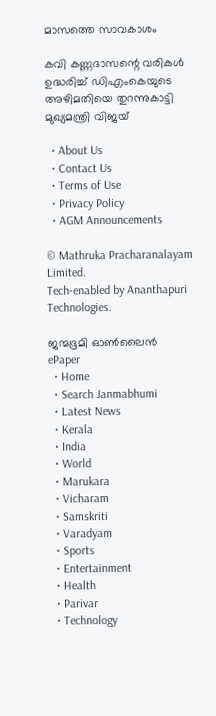മാസത്തെ സാവകാശം

കവി കണ്ണദാസന്റെ വരികള്‍ ഉദ്ധരിച്ച് ഡിഎംകെയുടെ അഴിമതിയെ തുറന്നുകാട്ടി മുഖ്യമന്ത്രി വിജയ്

  • About Us
  • Contact Us
  • Terms of Use
  • Privacy Policy
  • AGM Announcements

© Mathruka Pracharanalayam Limited.
Tech-enabled by Ananthapuri Technologies.

ജന്മഭൂമി ഓണ്‍ലൈന്‍
ePaper
  • Home
  • Search Janmabhumi
  • Latest News
  • Kerala
  • India
  • World
  • Marukara
  • Vicharam
  • Samskriti
  • Varadyam
  • Sports
  • Entertainment
  • Health
  • Parivar
  • Technology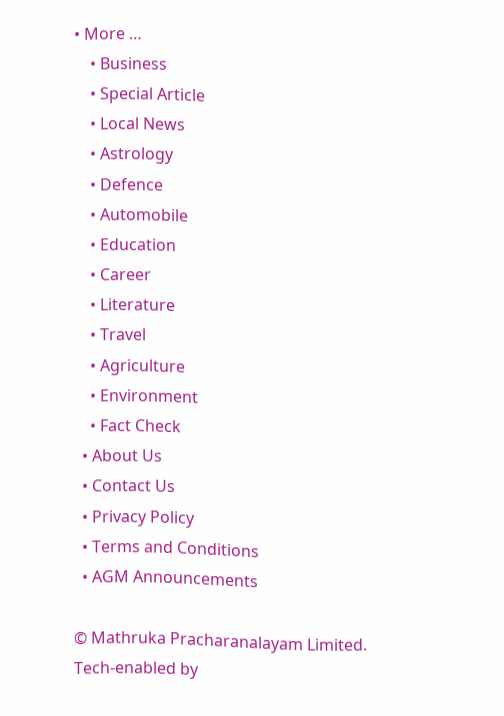• More …
    • Business
    • Special Article
    • Local News
    • Astrology
    • Defence
    • Automobile
    • Education
    • Career
    • Literature
    • Travel
    • Agriculture
    • Environment
    • Fact Check
  • About Us
  • Contact Us
  • Privacy Policy
  • Terms and Conditions
  • AGM Announcements

© Mathruka Pracharanalayam Limited.
Tech-enabled by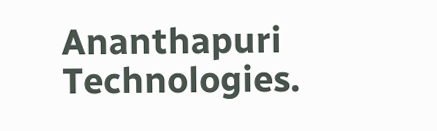Ananthapuri Technologies.